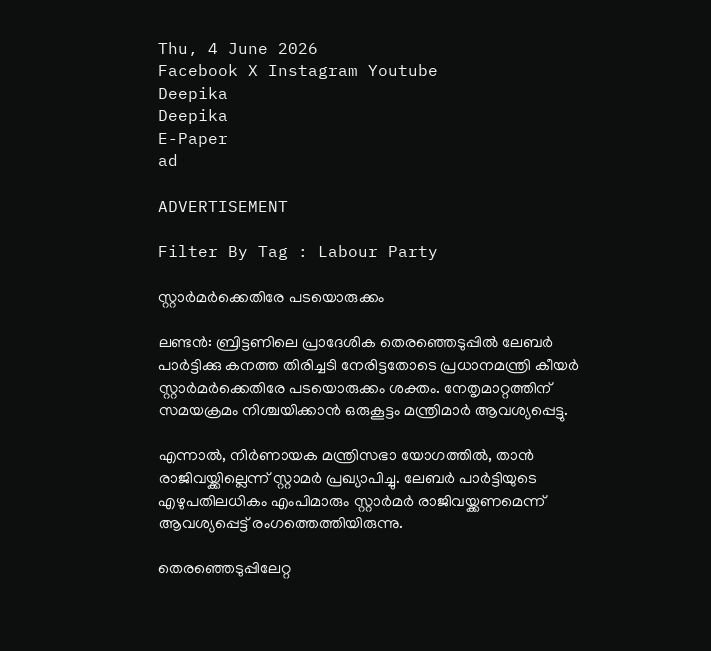Thu, 4 June 2026
Facebook X Instagram Youtube
Deepika
Deepika
E-Paper
ad

ADVERTISEMENT

Filter By Tag : Labour Party

സ്റ്റാർമർക്കെതിരേ പടയൊരുക്കം

ലണ്ടൻ: ബ്രിട്ടണിലെ പ്രാദേശിക തെരഞ്ഞെടുപ്പിൽ ലേബർ പാർട്ടിക്കു കനത്ത തിരിച്ചടി നേരിട്ടതോടെ പ്രധാനമന്ത്രി കീയർ സ്റ്റാർമർക്കെതിരേ പടയൊരുക്കം ശക്തം. നേതൃമാറ്റത്തിന് സമയക്രമം നിശ്ചയിക്കാൻ ഒരുകൂട്ടം മന്ത്രിമാർ ആവശ്യപ്പെട്ടു.

എന്നാൽ, നിർണായക മന്ത്രിസഭാ യോഗത്തിൽ, താൻ രാജിവയ്ക്കില്ലെന്ന് സ്റ്റാമർ പ്രഖ്യാപിച്ചു. ലേബർ പാർട്ടിയുടെ എഴുപതിലധികം എംപിമാരും സ്റ്റാർമർ രാജിവയ്ക്കണമെന്ന് ആവശ്യപ്പെട്ട് രംഗത്തെത്തിയിരുന്നു.

തെരഞ്ഞെടുപ്പിലേറ്റ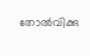തോൽവിക്കു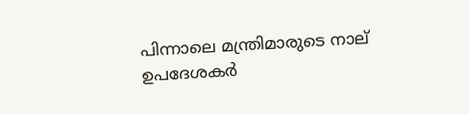പിന്നാലെ മന്ത്രിമാരുടെ നാല് ഉപദേശകർ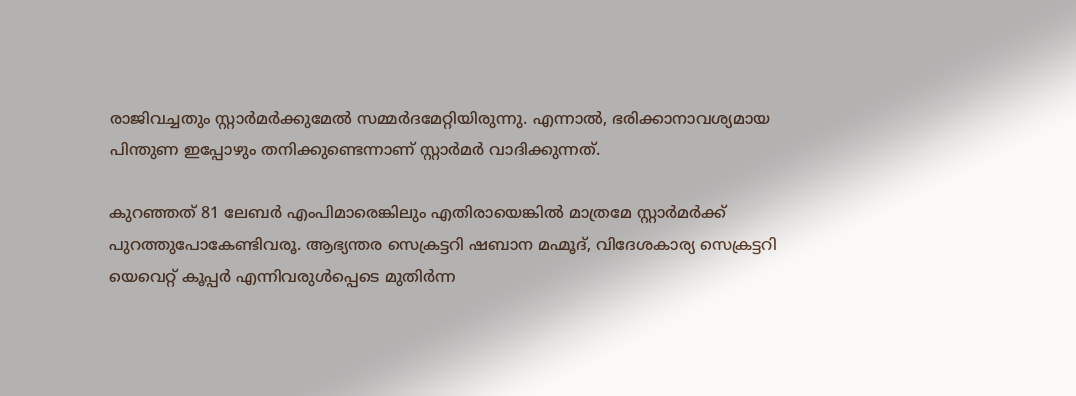രാജിവച്ചതും സ്റ്റാർമർക്കുമേൽ സമ്മർദമേറ്റിയിരുന്നു. എന്നാൽ, ഭരിക്കാനാവശ്യമായ പിന്തുണ ഇപ്പോഴും തനിക്കുണ്ടെന്നാണ് സ്റ്റാർമർ വാദിക്കുന്നത്.

കുറഞ്ഞത് 81 ലേബർ എംപിമാരെങ്കിലും എതിരായെങ്കിൽ മാത്രമേ സ്റ്റാർമർക്ക് പുറത്തുപോകേണ്ടിവരൂ. ആഭ്യന്തര സെക്രട്ടറി ഷബാന മഹ്മൂദ്, വിദേശകാര്യ സെക്രട്ടറി യെവെറ്റ് കൂപ്പർ എന്നിവരുൾപ്പെടെ മുതിർന്ന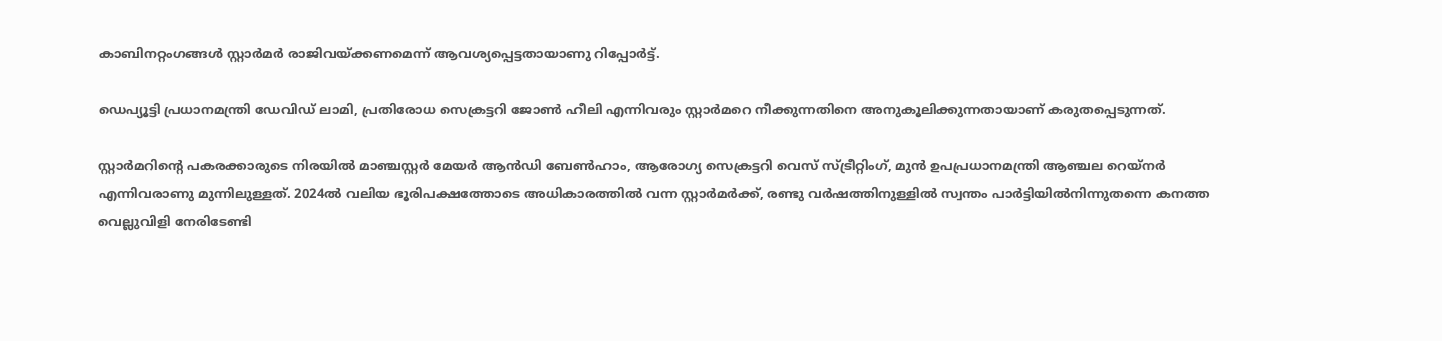കാബിനറ്റംഗങ്ങൾ സ്റ്റാർമർ രാജിവയ്ക്കണമെന്ന് ആവശ്യപ്പെട്ടതായാണു റിപ്പോർട്ട്.

ഡെപ്യൂട്ടി പ്രധാനമന്ത്രി ഡേവിഡ് ലാമി, പ്രതിരോധ സെക്രട്ടറി ജോൺ ഹീലി എന്നിവരും സ്റ്റാർമറെ നീക്കുന്നതിനെ അനുകൂലിക്കുന്നതായാണ് കരുതപ്പെടുന്നത്.

സ്റ്റാർമറിന്‍റെ പകരക്കാരുടെ നിരയിൽ മാഞ്ചസ്റ്റർ മേയർ ആൻഡി ബേൺഹാം, ആരോഗ്യ സെക്രട്ടറി വെസ് സ്ട്രീറ്റിംഗ്, മുൻ ഉപപ്രധാനമന്ത്രി ആഞ്ചല റെയ്‌നർ എന്നിവരാണു മുന്നിലുള്ളത്. 2024ൽ വലിയ ഭൂരിപക്ഷത്തോടെ അധികാരത്തിൽ വന്ന സ്റ്റാർമർക്ക്, രണ്ടു വർഷത്തിനുള്ളിൽ സ്വന്തം പാർട്ടിയിൽനിന്നുതന്നെ കനത്ത വെല്ലുവിളി നേരിടേണ്ടി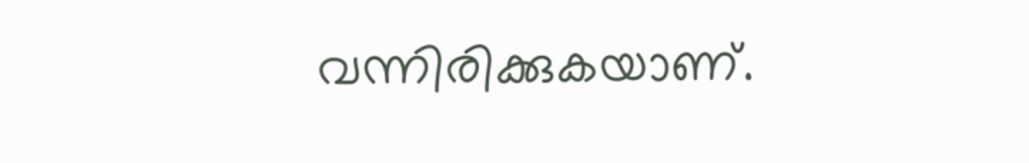വന്നിരിക്കുകയാണ്.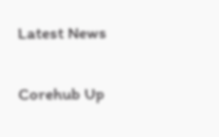Latest News

Corehub Up